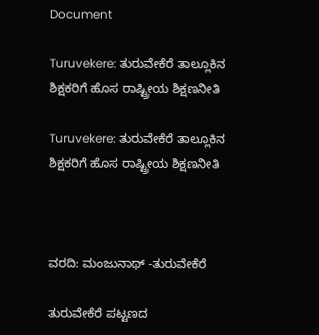Document

Turuvekere: ತುರುವೇಕೆರೆ ತಾಲ್ಲೂಕಿನ ಶಿಕ್ಷಕರಿಗೆ ಹೊಸ ರಾಷ್ಟ್ರೀಯ ಶಿಕ್ಷಣನೀತಿ

Turuvekere: ತುರುವೇಕೆರೆ ತಾಲ್ಲೂಕಿನ ಶಿಕ್ಷಕರಿಗೆ ಹೊಸ ರಾಷ್ಟ್ರೀಯ ಶಿಕ್ಷಣನೀತಿ



ವರದಿ: ಮಂಜುನಾಥ್ -ತುರುವೇಕೆರೆ

ತುರುವೇಕೆರೆ ಪಟ್ಟಣದ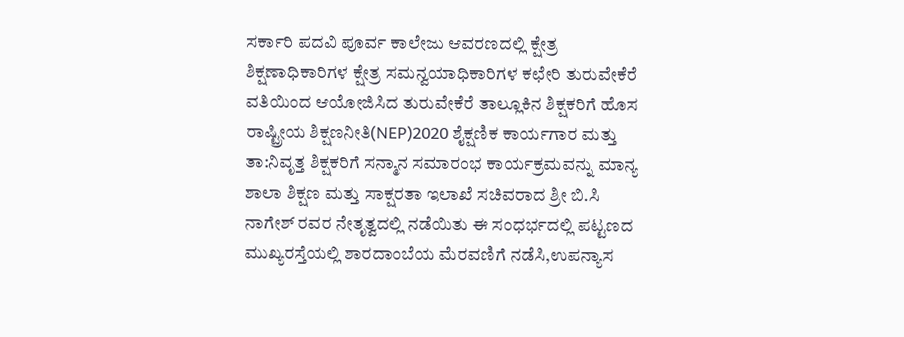ಸರ್ಕಾರಿ ಪದವಿ ಪೂರ್ವ ಕಾಲೇಜು ಆವರಣದಲ್ಲಿ ಕ್ಷೇತ್ರ ಶಿಕ್ಷಣಾಧಿಕಾರಿಗಳ ಕ್ಷೇತ್ರ ಸಮನ್ವಯಾಧಿಕಾರಿಗಳ ಕಛೇರಿ ತುರುವೇಕೆರೆ ವತಿಯಿಂದ ಆಯೋಜಿಸಿದ ತುರುವೇಕೆರೆ ತಾಲ್ಲೂಕಿನ ಶಿಕ್ಷಕರಿಗೆ ಹೊಸ ರಾಷ್ಟ್ರೀಯ ಶಿಕ್ಷಣನೀತಿ(NEP)2020 ಶೈಕ್ಷಣಿಕ ಕಾರ್ಯಗಾರ ಮತ್ತು ತಾ:ನಿವೃತ್ತ ಶಿಕ್ಷಕರಿಗೆ ಸನ್ಮಾನ ಸಮಾರಂಭ ಕಾರ್ಯಕ್ರಮವನ್ನು ಮಾನ್ಯ ಶಾಲಾ ಶಿಕ್ಷಣ ಮತ್ತು ಸಾಕ್ಷರತಾ ಇಲಾಖೆ ಸಚಿವರಾದ ಶ್ರೀ ಬಿ.ಸಿ ನಾಗೇಶ್ ರವರ ನೇತೃತ್ವದಲ್ಲಿ ನಡೆಯಿತು ಈ ಸಂಧರ್ಭದಲ್ಲಿ ಪಟ್ಟಣದ ಮುಖ್ಯರಸ್ತೆಯಲ್ಲಿ ಶಾರದಾಂಬೆಯ ಮೆರವಣಿಗೆ ನಡೆಸಿ,ಉಪನ್ಯಾಸ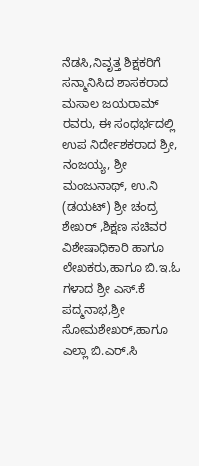ನೆಡಸಿ,ನಿವೃತ್ತ ಶಿಕ್ಷಕರಿಗೆ ಸನ್ಮಾನಿಸಿದ ಶಾಸಕರಾದ ಮಸಾಲ ಜಯರಾಮ್ ರವರು, ಈ ಸಂಧರ್ಭದಲ್ಲಿ ಉಪ ನಿರ್ದೇಶಕರಾದ ಶ್ರೀ, ನಂಜಯ್ಯ, ಶ್ರೀ ಮಂಜುನಾಥ್, ಉ.ನಿ (ಡಯಟ್) ಶ್ರೀ ಚಂದ್ರ ಶೇಖರ್ ,ಶಿಕ್ಷಣ ಸಚಿವರ ವಿಶೇಷಾಧಿಕಾರಿ ಹಾಗೂ ಲೇಖಕರು,ಹಾಗೂ ಬಿ.ಇ.ಓ ಗಳಾದ ಶ್ರೀ ಎಸ್.ಕೆ ಪದ್ಮನಾಭ,ಶ್ರೀ ಸೋಮಶೇಖರ್,ಹಾಗೂ ಎಲ್ಲಾ ಬಿ.ಎರ್.ಸಿ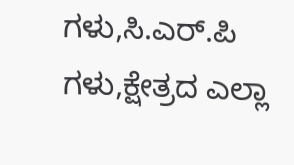ಗಳು,ಸಿ.ಎರ್.ಪಿ ಗಳು,ಕ್ಷೇತ್ರದ ಎಲ್ಲಾ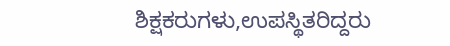ಶಿಕ್ಷಕರುಗಳು,ಉಪಸ್ಥಿತರಿದ್ದರು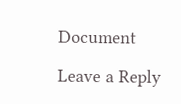Document

Leave a Reply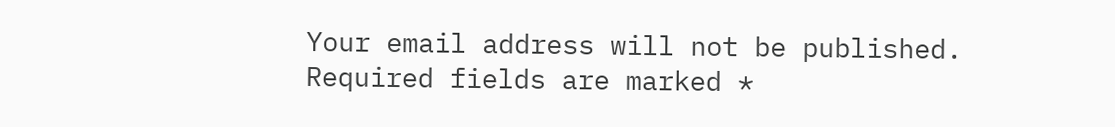Your email address will not be published. Required fields are marked *